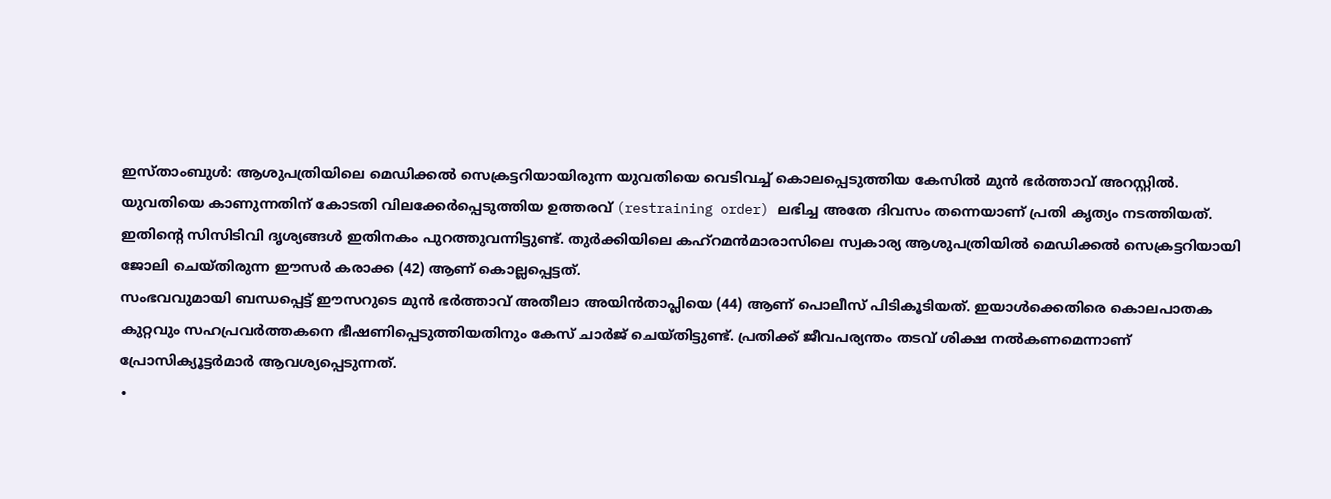ഇസ്താംബുൾ: ആശുപത്രിയിലെ മെഡിക്കൽ സെക്രട്ടറിയായിരുന്ന യുവതിയെ വെടിവച്ച് കൊലപ്പെടുത്തിയ കേസിൽ മുൻ ഭർത്താവ് അറസ്റ്റിൽ. യുവതിയെ കാണുന്നതിന് കോടതി വിലക്കേർപ്പെടുത്തിയ ഉത്തരവ് (restraining order) ലഭിച്ച അതേ ദിവസം തന്നെയാണ് പ്രതി കൃത്യം നടത്തിയത്. ഇതിന്റെ സിസിടിവി ദൃശ്യങ്ങൾ ഇതിനകം പുറത്തുവന്നിട്ടുണ്ട്. തുർക്കിയിലെ കഹ്റമൻമാരാസിലെ സ്വകാര്യ ആശുപത്രിയിൽ മെഡിക്കൽ സെക്രട്ടറിയായി ജോലി ചെയ്തിരുന്ന ഈസർ കരാക്ക (42) ആണ് കൊല്ലപ്പെട്ടത്.
സംഭവവുമായി ബന്ധപ്പെട്ട് ഈസറുടെ മുൻ ഭർത്താവ് അതീലാ അയിൻതാപ്ലിയെ (44) ആണ് പൊലീസ് പിടികൂടിയത്. ഇയാൾക്കെതിരെ കൊലപാതക കുറ്റവും സഹപ്രവർത്തകനെ ഭീഷണിപ്പെടുത്തിയതിനും കേസ് ചാർജ് ചെയ്തിട്ടുണ്ട്. പ്രതിക്ക് ജീവപര്യന്തം തടവ് ശിക്ഷ നൽകണമെന്നാണ് പ്രോസിക്യൂട്ടർമാർ ആവശ്യപ്പെടുന്നത്.
∙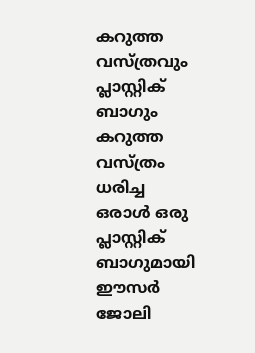കറുത്ത വസ്ത്രവും പ്ലാസ്റ്റിക് ബാഗും
കറുത്ത വസ്ത്രം ധരിച്ച ഒരാൾ ഒരു പ്ലാസ്റ്റിക് ബാഗുമായി ഈസർ ജോലി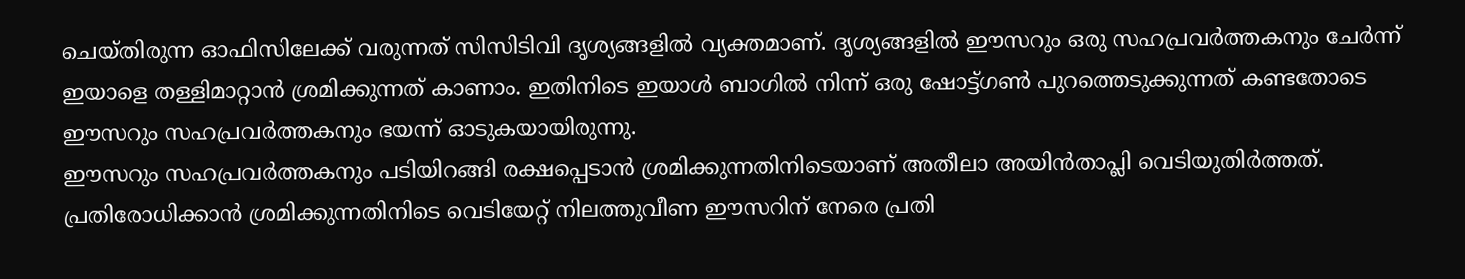ചെയ്തിരുന്ന ഓഫിസിലേക്ക് വരുന്നത് സിസിടിവി ദൃശ്യങ്ങളിൽ വ്യക്തമാണ്. ദൃശ്യങ്ങളിൽ ഈസറും ഒരു സഹപ്രവർത്തകനും ചേർന്ന് ഇയാളെ തള്ളിമാറ്റാൻ ശ്രമിക്കുന്നത് കാണാം. ഇതിനിടെ ഇയാൾ ബാഗിൽ നിന്ന് ഒരു ഷോട്ട്ഗൺ പുറത്തെടുക്കുന്നത് കണ്ടതോടെ ഈസറും സഹപ്രവർത്തകനും ഭയന്ന് ഓടുകയായിരുന്നു.
ഈസറും സഹപ്രവർത്തകനും പടിയിറങ്ങി രക്ഷപ്പെടാൻ ശ്രമിക്കുന്നതിനിടെയാണ് അതീലാ അയിൻതാപ്ലി വെടിയുതിർത്തത്. പ്രതിരോധിക്കാൻ ശ്രമിക്കുന്നതിനിടെ വെടിയേറ്റ് നിലത്തുവീണ ഈസറിന് നേരെ പ്രതി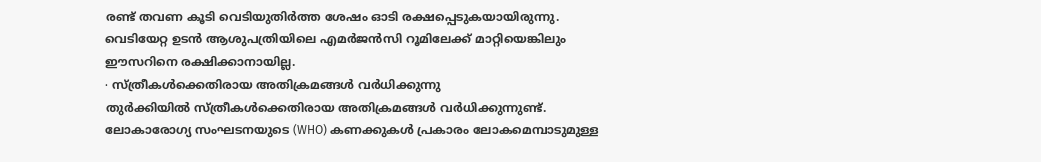രണ്ട് തവണ കൂടി വെടിയുതിർത്ത ശേഷം ഓടി രക്ഷപ്പെടുകയായിരുന്നു. വെടിയേറ്റ ഉടൻ ആശുപത്രിയിലെ എമർജൻസി റൂമിലേക്ക് മാറ്റിയെങ്കിലും ഈസറിനെ രക്ഷിക്കാനായില്ല.
∙ സ്ത്രീകൾക്കെതിരായ അതിക്രമങ്ങൾ വർധിക്കുന്നു
തുർക്കിയിൽ സ്ത്രീകൾക്കെതിരായ അതിക്രമങ്ങൾ വർധിക്കുന്നുണ്ട്. ലോകാരോഗ്യ സംഘടനയുടെ (WHO) കണക്കുകൾ പ്രകാരം ലോകമെമ്പാടുമുള്ള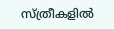സ്ത്രീകളിൽ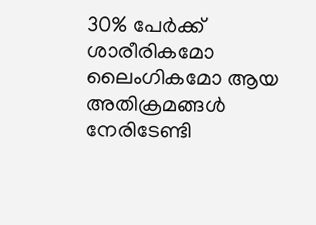30% പേർക്ക് ശാരീരികമോ ലൈംഗികമോ ആയ അതിക്രമങ്ങൾ നേരിടേണ്ടി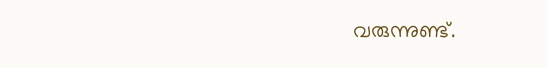വരുന്നുണ്ട്.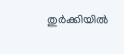തുർക്കിയിൽ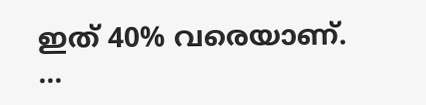ഇത് 40% വരെയാണ്.
…